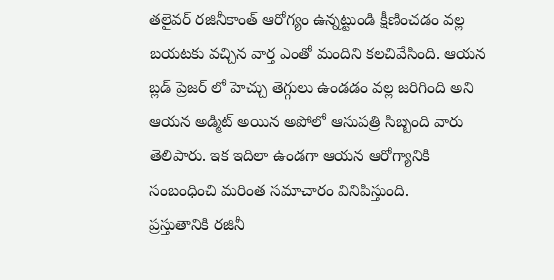తలైవర్ రజినీకాంత్ ఆరోగ్యం ఉన్నట్టుండి క్షీణించడం వల్ల బయటకు వచ్చిన వార్త ఎంతో మందిని కలచివేసింది. ఆయన బ్లడ్ ప్రెజర్ లో హెచ్చు తెగ్గులు ఉండడం వల్ల జరిగింది అని ఆయన అడ్మిట్ అయిన అపోలో ఆసుపత్రి సిబ్బంది వారు తెలిపారు. ఇక ఇదిలా ఉండగా ఆయన ఆరోగ్యానికి సంబంధించి మరింత సమాచారం వినిపిస్తుంది.
ప్రస్తుతానికి రజినీ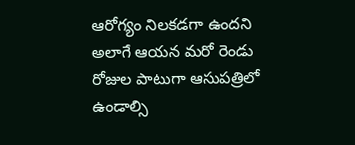ఆరోగ్యం నిలకడగా ఉందని అలాగే ఆయన మరో రెండు రోజుల పాటుగా ఆసుపత్రిలో ఉండాల్సి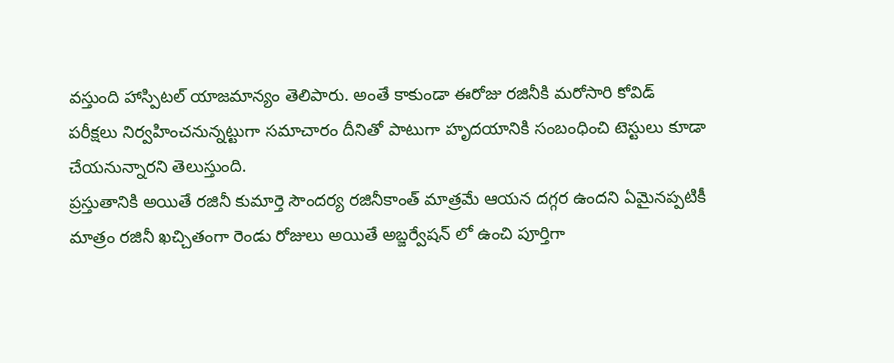వస్తుంది హాస్పిటల్ యాజమాన్యం తెలిపారు. అంతే కాకుండా ఈరోజు రజినీకి మరోసారి కోవిడ్ పరీక్షలు నిర్వహించనున్నట్టుగా సమాచారం దీనితో పాటుగా హృదయానికి సంబంధించి టెస్టులు కూడా చేయనున్నారని తెలుస్తుంది.
ప్రస్తుతానికి అయితే రజినీ కుమార్తె సౌందర్య రజినీకాంత్ మాత్రమే ఆయన దగ్గర ఉందని ఏమైనప్పటికీ మాత్రం రజినీ ఖచ్చితంగా రెండు రోజులు అయితే అబ్జర్వేషన్ లో ఉంచి పూర్తిగా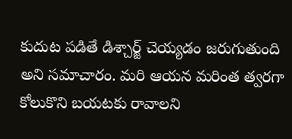కుదుట పడితే డిశ్చార్జ్ చెయ్యడం జరుగుతుంది అని సమాచారం. మరి ఆయన మరింత త్వరగా కోలుకొని బయటకు రావాలని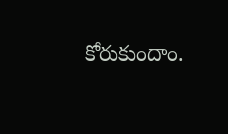కోరుకుందాం.